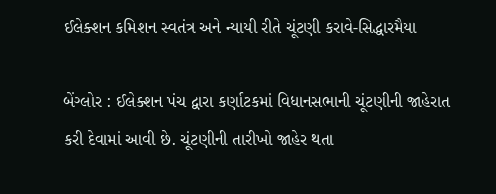ઈલેક્શન કમિશન સ્વતંત્ર અને ન્યાયી રીતે ચૂંટણી કરાવે-સિદ્ધારમૈયા

બેંગ્લોર : ઈલેક્શન પંચ દ્વારા કર્ણાટકમાં વિધાનસભાની ચૂંટણીની જાહેરાત કરી દેવામાં આવી છે. ચૂંટણીની તારીખો જાહેર થતા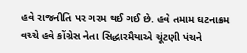હવે રાજનીતિ પર ગરમ થઈ ગઈ છે. હવે તમામ ઘટનાક્રમ વચ્ચે હવે કોંગ્રેસ નેતા સિદ્ધારમૈયાએ ચૂંટણી પંચને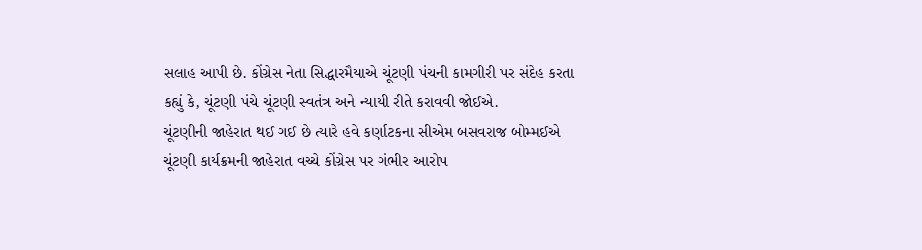સલાહ આપી છે. કોંગ્રેસ નેતા સિદ્ધારમૈયાએ ચૂંટણી પંચની કામગીરી પર સંદેહ કરતા કહ્યું કે, ચૂંટણી પંચે ચૂંટણી સ્વતંત્ર અને ન્યાયી રીતે કરાવવી જોઈએ.
ચૂંટણીની જાહેરાત થઈ ગઈ છે ત્યારે હવે કર્ણાટકના સીએમ બસવરાજ બોમ્મઈએ ચૂંટણી કાર્યક્રમની જાહેરાત વચ્ચે કોંગ્રેસ પર ગંભીર આરોપ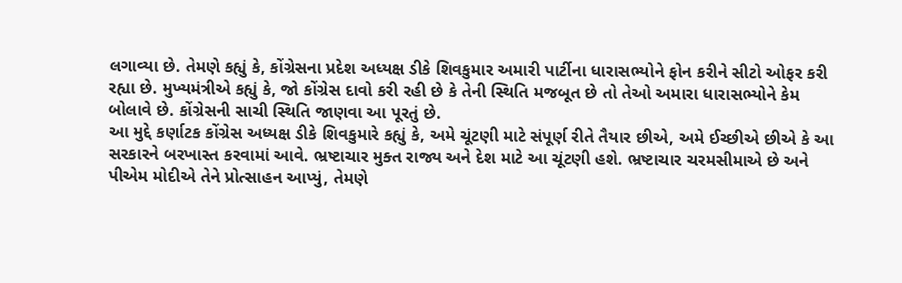લગાવ્યા છે. તેમણે કહ્યું કે, કોંગ્રેસના પ્રદેશ અધ્યક્ષ ડીકે શિવકુમાર અમારી પાર્ટીના ધારાસભ્યોને ફોન કરીને સીટો ઓફર કરી રહ્યા છે. મુખ્યમંત્રીએ કહ્યું કે, જો કોંગ્રેસ દાવો કરી રહી છે કે તેની સ્થિતિ મજબૂત છે તો તેઓ અમારા ધારાસભ્યોને કેમ બોલાવે છે. કોંગ્રેસની સાચી સ્થિતિ જાણવા આ પૂરતું છે.
આ મુદ્દે કર્ણાટક કોંગ્રેસ અધ્યક્ષ ડીકે શિવકુમારે કહ્યું કે, અમે ચૂંટણી માટે સંપૂર્ણ રીતે તૈયાર છીએ, અમે ઈચ્છીએ છીએ કે આ સરકારને બરખાસ્ત કરવામાં આવે. ભ્રષ્ટાચાર મુક્ત રાજ્ય અને દેશ માટે આ ચૂંટણી હશે. ભ્રષ્ટાચાર ચરમસીમાએ છે અને પીએમ મોદીએ તેને પ્રોત્સાહન આપ્યું, તેમણે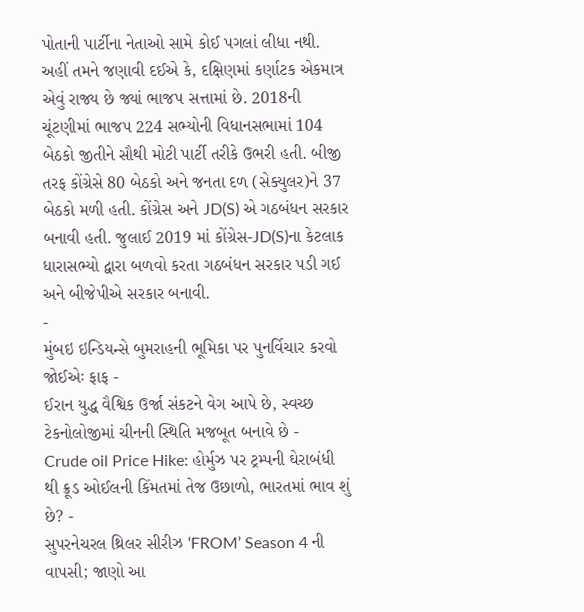પોતાની પાર્ટીના નેતાઓ સામે કોઈ પગલાં લીધા નથી.
અહીં તમને જણાવી દઈએ કે, દક્ષિણમાં કર્ણાટક એકમાત્ર એવું રાજ્ય છે જ્યાં ભાજપ સત્તામાં છે. 2018ની ચૂંટણીમાં ભાજપ 224 સભ્યોની વિધાનસભામાં 104 બેઠકો જીતીને સૌથી મોટી પાર્ટી તરીકે ઉભરી હતી. બીજી તરફ કોંગ્રેસે 80 બેઠકો અને જનતા દળ (સેક્યુલર)ને 37 બેઠકો મળી હતી. કોંગ્રેસ અને JD(S) એ ગઠબંધન સરકાર બનાવી હતી. જુલાઈ 2019 માં કોંગ્રેસ-JD(S)ના કેટલાક ધારાસભ્યો દ્વારા બળવો કરતા ગઠબંધન સરકાર પડી ગઈ અને બીજેપીએ સરકાર બનાવી.
-
મુંબઇ ઇન્ડિયન્સે બુમરાહની ભૂમિકા પર પુનર્વિચાર કરવો જોઈએઃ ફાફ -
ઈરાન યુદ્ધ વૈશ્વિક ઉર્જા સંકટને વેગ આપે છે, સ્વચ્છ ટેકનોલોજીમાં ચીનની સ્થિતિ મજબૂત બનાવે છે -
Crude oil Price Hike: હોર્મુઝ પર ટ્રમ્પની ઘેરાબંધી થી ક્રૂડ ઓઈલની કિંમતમાં તેજ ઉછાળો, ભારતમાં ભાવ શું છે? -
સુપરનેચરલ થ્રિલર સીરીઝ ‘FROM’ Season 4 ની વાપસી; જાણો આ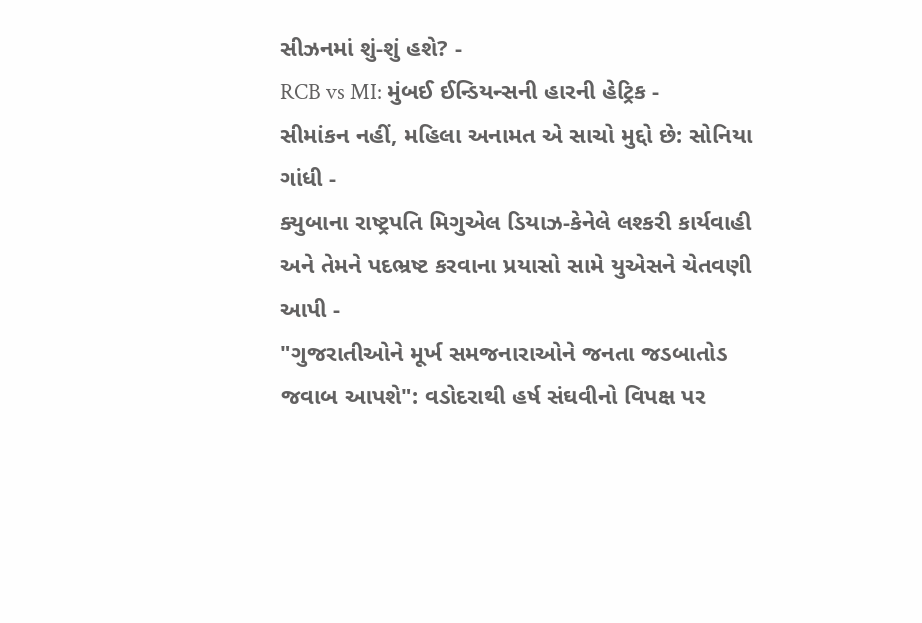સીઝનમાં શું-શું હશે? -
RCB vs MI: મુંબઈ ઈન્ડિયન્સની હારની હેટ્રિક -
સીમાંકન નહીં, મહિલા અનામત એ સાચો મુદ્દો છે: સોનિયા ગાંધી -
ક્યુબાના રાષ્ટ્રપતિ મિગુએલ ડિયાઝ-કેનેલે લશ્કરી કાર્યવાહી અને તેમને પદભ્રષ્ટ કરવાના પ્રયાસો સામે યુએસને ચેતવણી આપી -
"ગુજરાતીઓને મૂર્ખ સમજનારાઓને જનતા જડબાતોડ જવાબ આપશે": વડોદરાથી હર્ષ સંઘવીનો વિપક્ષ પર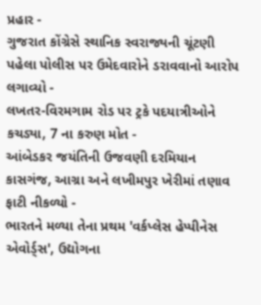પ્રહાર -
ગુજરાત કોંગ્રેસે સ્થાનિક સ્વરાજ્યની ચૂંટણી પહેલા પોલીસ પર ઉમેદવારોને ડરાવવાનો આરોપ લગાવ્યો -
લખતર-વિરમગામ રોડ પર ટ્રકે પદયાત્રીઓને કચડ્યા, 7 ના કરુણ મોત -
આંબેડકર જયંતિની ઉજવણી દરમિયાન કાસગંજ, આગ્રા અને લખીમપુર ખેરીમાં તણાવ ફાટી નીકળ્યો -
ભારતને મળ્યા તેના પ્રથમ 'વર્કપ્લેસ હેપ્પીનેસ એવોર્ડ્સ', ઉદ્યોગના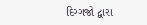દિગ્ગજો દ્વારા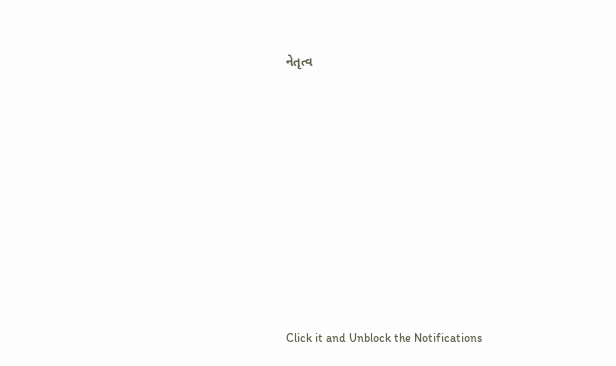નેતૃત્વ









Click it and Unblock the Notifications